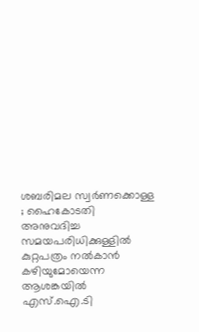ശബരിമല സ്വർണക്കൊള്ള ; ഹൈകോടതി അനുവദിച്ച സമയപരിധിക്കുള്ളിൽ കുറ്റപത്രം നൽകാൻ കഴിയുമോയെന്ന ആശങ്കയിൽ എസ്.ഐ.ടി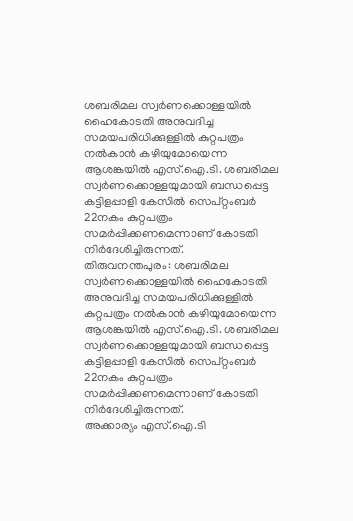ശബരിമല സ്വർണക്കൊള്ളയിൽ ഹൈകോടതി അനുവദിച്ച സമയപരിധിക്കുള്ളിൽ കുറ്റപത്രം നൽകാൻ കഴിയുമോയെന്ന ആശങ്കയിൽ എസ്.ഐ.ടി. ശബരിമല സ്വർണക്കൊള്ളയുമായി ബന്ധപ്പെട്ട കട്ടിളപ്പാളി കേസിൽ സെപ്റ്റംബർ 22നകം കുറ്റപത്രം സമർപ്പിക്കണമെന്നാണ് കോടതി നിർദേശിച്ചിരുന്നത്.
തിരുവനന്തപുരം: ശബരിമല സ്വർണക്കൊള്ളയിൽ ഹൈകോടതി അനുവദിച്ച സമയപരിധിക്കുള്ളിൽ കുറ്റപത്രം നൽകാൻ കഴിയുമോയെന്ന ആശങ്കയിൽ എസ്.ഐ.ടി. ശബരിമല സ്വർണക്കൊള്ളയുമായി ബന്ധപ്പെട്ട കട്ടിളപ്പാളി കേസിൽ സെപ്റ്റംബർ 22നകം കുറ്റപത്രം സമർപ്പിക്കണമെന്നാണ് കോടതി നിർദേശിച്ചിരുന്നത്.
അക്കാര്യം എസ്.ഐ.ടി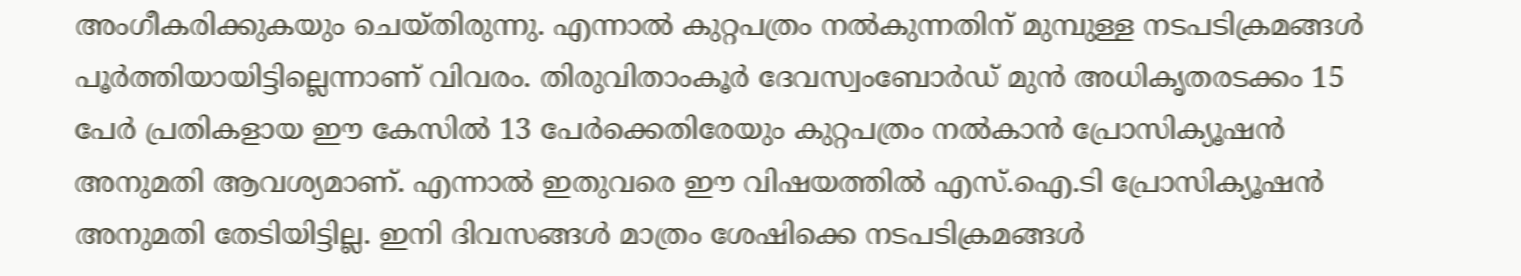അംഗീകരിക്കുകയും ചെയ്തിരുന്നു. എന്നാൽ കുറ്റപത്രം നൽകുന്നതിന് മുമ്പുള്ള നടപടിക്രമങ്ങൾ പൂർത്തിയായിട്ടില്ലെന്നാണ് വിവരം. തിരുവിതാംകൂർ ദേവസ്വംബോർഡ് മുൻ അധികൃതരടക്കം 15 പേർ പ്രതികളായ ഈ കേസിൽ 13 പേർക്കെതിരേയും കുറ്റപത്രം നൽകാൻ പ്രോസിക്യൂഷൻ അനുമതി ആവശ്യമാണ്. എന്നാൽ ഇതുവരെ ഈ വിഷയത്തിൽ എസ്.ഐ.ടി പ്രോസിക്യൂഷൻ അനുമതി തേടിയിട്ടില്ല. ഇനി ദിവസങ്ങൾ മാത്രം ശേഷിക്കെ നടപടിക്രമങ്ങൾ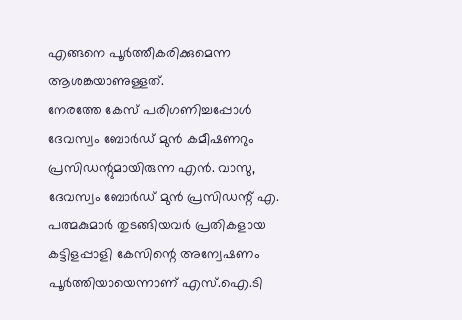എങ്ങനെ പൂർത്തീകരിക്കുമെന്ന ആശങ്കയാണുള്ളത്.
നേരത്തേ കേസ് പരിഗണിച്ചപ്പോൾ ദേവസ്വം ബോർഡ് മുൻ കമീഷണറും പ്രസിഡന്റുമായിരുന്ന എൻ. വാസു, ദേവസ്വം ബോർഡ് മുൻ പ്രസിഡന്റ് എ. പത്മകുമാർ തുടങ്ങിയവർ പ്രതികളായ കട്ടിളപ്പാളി കേസിന്റെ അന്വേഷണം പൂർത്തിയായെന്നാണ് എസ്.ഐ.ടി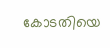കോടതിയെ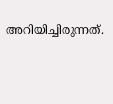അറിയിച്ചിരുന്നത്.